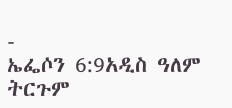-
ኤፌሶን 6:9አዲስ ዓለም ትርጉም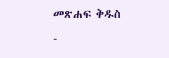መጽሐፍ ቅዱስ
-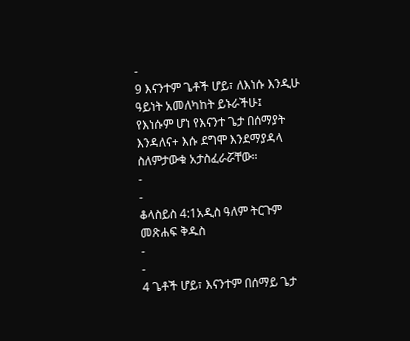-
9 እናንተም ጌቶች ሆይ፣ ለእነሱ እንዲሁ ዓይነት አመለካከት ይኑራችሁ፤ የእነሱም ሆነ የእናንተ ጌታ በሰማያት እንዳለና+ እሱ ደግሞ እንደማያዳላ ስለምታውቁ አታስፈራሯቸው።
-
-
ቆላስይስ 4:1አዲስ ዓለም ትርጉም መጽሐፍ ቅዱስ
-
-
4 ጌቶች ሆይ፣ እናንተም በሰማይ ጌታ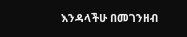እንዳላችሁ በመገንዘብ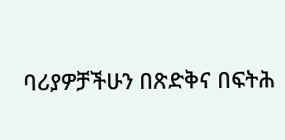ባሪያዎቻችሁን በጽድቅና በፍትሕ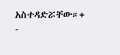አስተዳድሯቸው።+
-